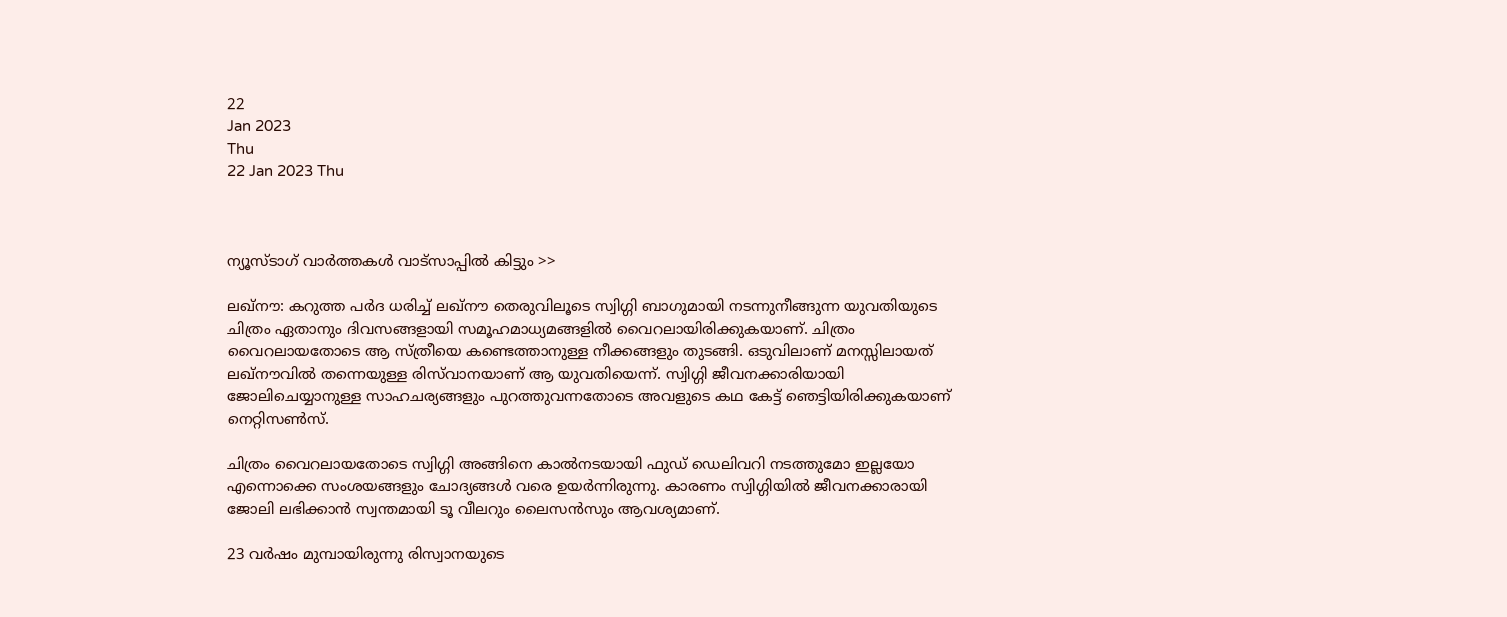22
Jan 2023
Thu
22 Jan 2023 Thu



ന്യൂസ്ടാഗ് വാര്‍ത്തകള്‍ വാട്‌സാപ്പില്‍ കിട്ടും >>

ലഖ്‌നൗ: കറുത്ത പർദ ധരിച്ച് ലഖ്‌നൗ തെരുവിലൂടെ സ്വിഗ്ഗി ബാഗുമായി നടന്നുനീങ്ങുന്ന യുവതിയുടെ ചിത്രം ഏതാനും ദിവസങ്ങളായി സമൂഹമാധ്യമങ്ങളിൽ വൈറലായിരിക്കുകയാണ്. ചിത്രം വൈറലായതോടെ ആ സ്ത്രീയെ കണ്ടെത്താനുള്ള നീക്കങ്ങളും തുടങ്ങി. ഒടുവിലാണ് മനസ്സിലായത് ലഖ്‌നൗവിൽ തന്നെയുള്ള രിസ്‌വാനയാണ് ആ യുവതിയെന്ന്. സ്വിഗ്ഗി ജീവനക്കാരിയായി ജോലിചെയ്യാനുള്ള സാഹചര്യങ്ങളും പുറത്തുവന്നതോടെ അവളുടെ കഥ കേട്ട് ഞെട്ടിയിരിക്കുകയാണ് നെറ്റിസൺസ്.

ചിത്രം വൈറലായതോടെ സ്വിഗ്ഗി അങ്ങിനെ കാൽനടയായി ഫുഡ് ഡെലിവറി നടത്തുമോ ഇല്ലയോ എന്നൊക്കെ സംശയങ്ങളും ചോദ്യങ്ങൾ വരെ ഉയർന്നിരുന്നു. കാരണം സ്വിഗ്ഗിയിൽ ജീവനക്കാരായി ജോലി ലഭിക്കാൻ സ്വന്തമായി ടൂ വീലറും ലൈസൻസും ആവശ്യമാണ്.

23 വർഷം മുമ്പായിരുന്നു രിസ്വാനയുടെ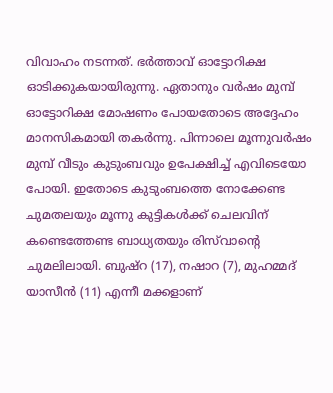വിവാഹം നടന്നത്. ഭർത്താവ് ഓട്ടോറിക്ഷ ഓടിക്കുകയായിരുന്നു. ഏതാനും വർഷം മുമ്പ് ഓട്ടോറിക്ഷ മോഷണം പോയതോടെ അദ്ദേഹം മാനസികമായി തകർന്നു. പിന്നാലെ മൂന്നുവർഷം മുമ്പ് വീടും കുടുംബവും ഉപേക്ഷിച്ച് എവിടെയോ പോയി. ഇതോടെ കുടുംബത്തെ നോക്കേണ്ട ചുമതലയും മൂന്നു കുട്ടികൾക്ക് ചെലവിന് കണ്ടെത്തേണ്ട ബാധ്യതയും രിസ്‌വാന്റെ ചുമലിലായി. ബുഷ്‌റ (17), നഷാറ (7), മുഹമ്മദ് യാസീൻ (11) എന്നീ മക്കളാണ്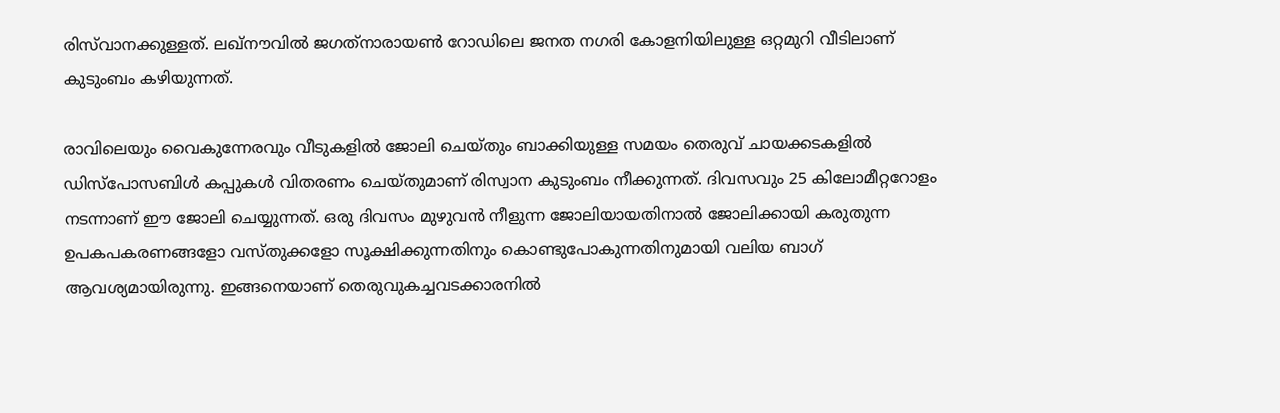രിസ്‌വാനക്കുള്ളത്. ലഖ്‌നൗവിൽ ജഗത്‌നാരായൺ റോഡിലെ ജനത നഗരി കോളനിയിലുള്ള ഒറ്റമുറി വീടിലാണ് കുടുംബം കഴിയുന്നത്.

രാവിലെയും വൈകുന്നേരവും വീടുകളിൽ ജോലി ചെയ്തും ബാക്കിയുള്ള സമയം തെരുവ് ചായക്കടകളിൽ ഡിസ്‌പോസബിൾ കപ്പുകൾ വിതരണം ചെയ്തുമാണ് രിസ്വാന കുടുംബം നീക്കുന്നത്. ദിവസവും 25 കിലോമീറ്ററോളം നടന്നാണ് ഈ ജോലി ചെയ്യുന്നത്. ഒരു ദിവസം മുഴുവൻ നീളുന്ന ജോലിയായതിനാൽ ജോലിക്കായി കരുതുന്ന ഉപകപകരണങ്ങളോ വസ്തുക്കളോ സൂക്ഷിക്കുന്നതിനും കൊണ്ടുപോകുന്നതിനുമായി വലിയ ബാഗ് ആവശ്യമായിരുന്നു. ഇങ്ങനെയാണ് തെരുവുകച്ചവടക്കാരനിൽ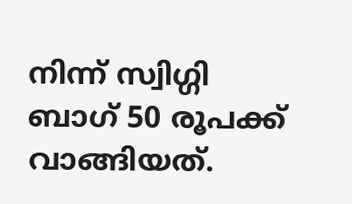നിന്ന് സ്വിഗ്ഗി ബാഗ് 50 രൂപക്ക് വാങ്ങിയത്.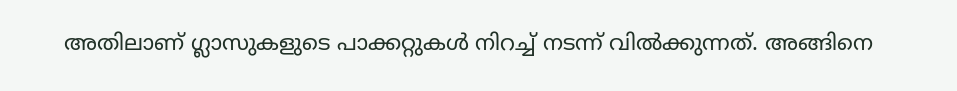അതിലാണ് ഗ്ലാസുകളുടെ പാക്കറ്റുകൾ നിറച്ച് നടന്ന് വിൽക്കുന്നത്. അങ്ങിനെ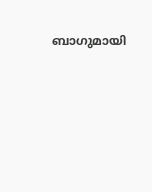ബാഗുമായി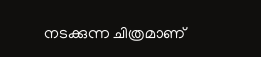നടക്കുന്ന ചിത്രമാണ്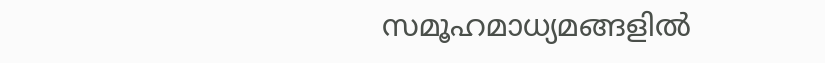സമൂഹമാധ്യമങ്ങളിൽ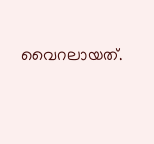വൈറലായത്.